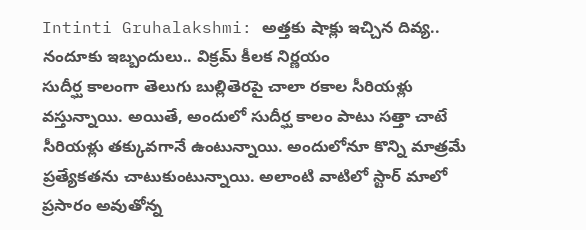Intinti Gruhalakshmi: అత్తకు షాక్లు ఇచ్చిన దివ్య.. నందూకు ఇబ్బందులు.. విక్రమ్ కీలక నిర్ణయం
సుదీర్ఘ కాలంగా తెలుగు బుల్లితెరపై చాలా రకాల సీరియళ్లు వస్తున్నాయి. అయితే, అందులో సుదీర్ఘ కాలం పాటు సత్తా చాటే సీరియళ్లు తక్కువగానే ఉంటున్నాయి. అందులోనూ కొన్ని మాత్రమే ప్రత్యేకతను చాటుకుంటున్నాయి. అలాంటి వాటిలో స్టార్ మాలో ప్రసారం అవుతోన్న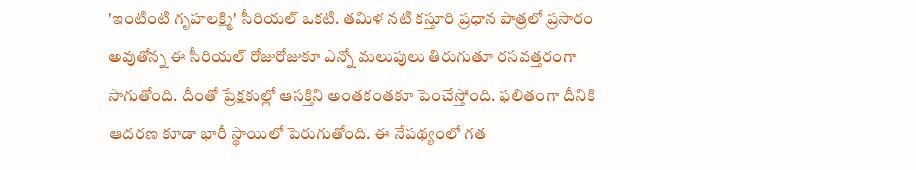'ఇంటింటి గృహలక్ష్మి' సీరియల్ ఒకటి. తమిళ నటి కస్తూరి ప్రధాన పాత్రలో ప్రసారం అవుతోన్న ఈ సీరియల్ రోజురోజుకూ ఎన్నో మలుపులు తిరుగుతూ రసవత్తరంగా సాగుతోంది. దీంతో ప్రేక్షకుల్లో ఆసక్తిని అంతకంతకూ పెంచేస్తోంది. ఫలితంగా దీనికి ఆదరణ కూడా భారీ స్థాయిలో పెరుగుతోంది. ఈ నేపథ్యంలో గత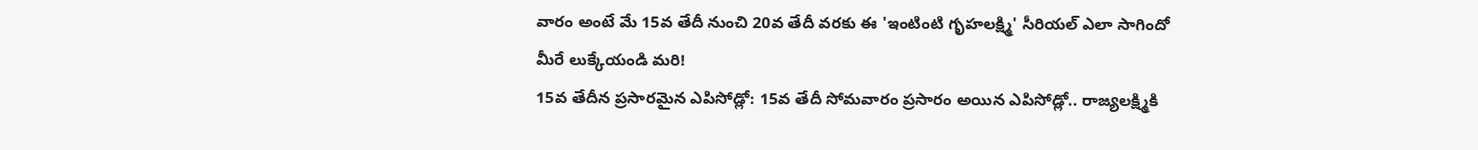వారం అంటే మే 15వ తేదీ నుంచి 20వ తేదీ వరకు ఈ 'ఇంటింటి గృహలక్ష్మి' సీరియల్ ఎలా సాగిందో మీరే లుక్కేయండి మరి!
15వ తేదీన ప్రసారమైన ఎపిసోడ్లో: 15వ తేదీ సోమవారం ప్రసారం అయిన ఎపిసోడ్లో.. రాజ్యలక్ష్మికి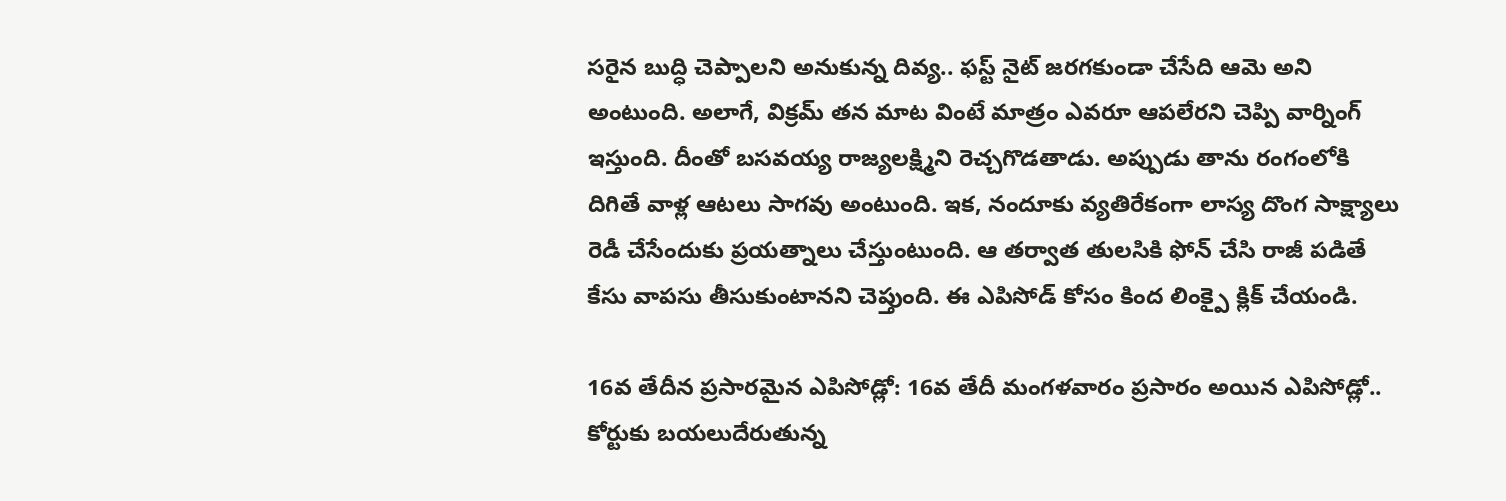సరైన బుద్ధి చెప్పాలని అనుకున్న దివ్య.. ఫస్ట్ నైట్ జరగకుండా చేసేది ఆమె అని అంటుంది. అలాగే, విక్రమ్ తన మాట వింటే మాత్రం ఎవరూ ఆపలేరని చెప్పి వార్నింగ్ ఇస్తుంది. దీంతో బసవయ్య రాజ్యలక్ష్మిని రెచ్చగొడతాడు. అప్పుడు తాను రంగంలోకి దిగితే వాళ్ల ఆటలు సాగవు అంటుంది. ఇక, నందూకు వ్యతిరేకంగా లాస్య దొంగ సాక్ష్యాలు రెడీ చేసేందుకు ప్రయత్నాలు చేస్తుంటుంది. ఆ తర్వాత తులసికి ఫోన్ చేసి రాజీ పడితే కేసు వాపసు తీసుకుంటానని చెప్తుంది. ఈ ఎపిసోడ్ కోసం కింద లింక్పై క్లిక్ చేయండి.

16వ తేదీన ప్రసారమైన ఎపిసోడ్లో: 16వ తేదీ మంగళవారం ప్రసారం అయిన ఎపిసోడ్లో.. కోర్టుకు బయలుదేరుతున్న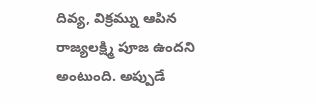దివ్య, విక్రమ్ను ఆపిన రాజ్యలక్ష్మి పూజ ఉందని అంటుంది. అప్పుడే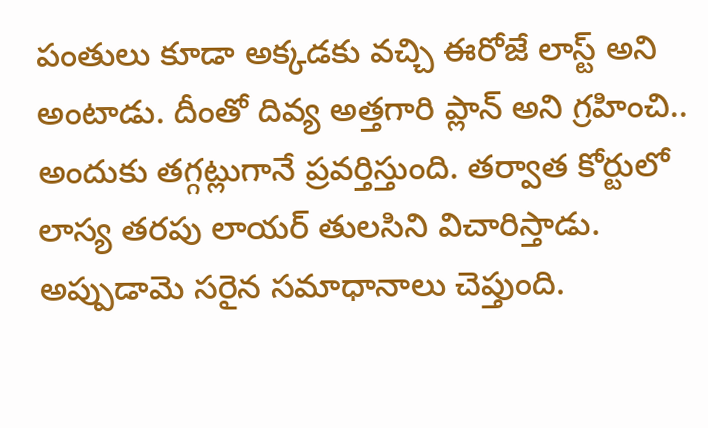పంతులు కూడా అక్కడకు వచ్చి ఈరోజే లాస్ట్ అని అంటాడు. దీంతో దివ్య అత్తగారి ప్లాన్ అని గ్రహించి.. అందుకు తగ్గట్లుగానే ప్రవర్తిస్తుంది. తర్వాత కోర్టులో లాస్య తరపు లాయర్ తులసిని విచారిస్తాడు. అప్పుడామె సరైన సమాధానాలు చెప్తుంది.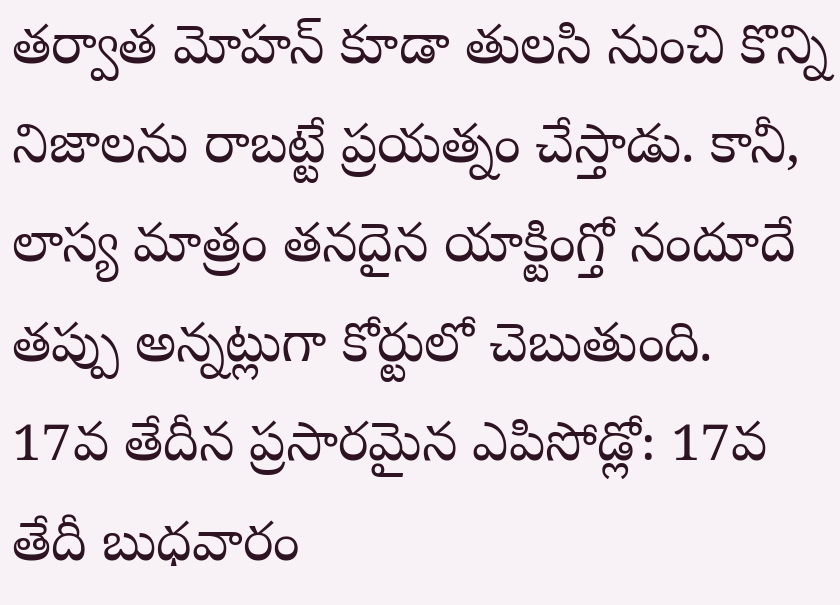తర్వాత మోహన్ కూడా తులసి నుంచి కొన్ని నిజాలను రాబట్టే ప్రయత్నం చేస్తాడు. కానీ, లాస్య మాత్రం తనదైన యాక్టింగ్తో నందూదే తప్పు అన్నట్లుగా కోర్టులో చెబుతుంది.
17వ తేదీన ప్రసారమైన ఎపిసోడ్లో: 17వ తేదీ బుధవారం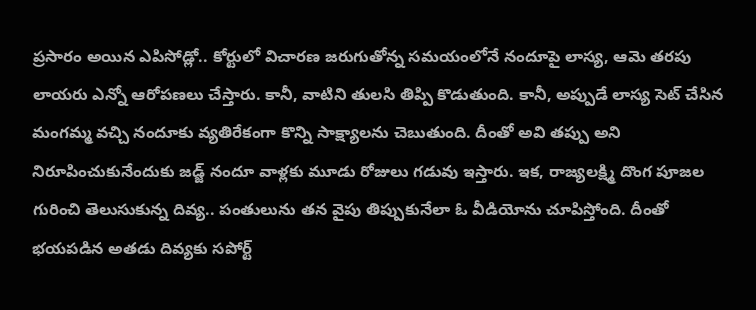ప్రసారం అయిన ఎపిసోడ్లో.. కోర్టులో విచారణ జరుగుతోన్న సమయంలోనే నందూపై లాస్య, ఆమె తరపు లాయరు ఎన్నో ఆరోపణలు చేస్తారు. కానీ, వాటిని తులసి తిప్పి కొడుతుంది. కానీ, అప్పుడే లాస్య సెట్ చేసిన మంగమ్మ వచ్చి నందూకు వ్యతిరేకంగా కొన్ని సాక్ష్యాలను చెబుతుంది. దీంతో అవి తప్పు అని నిరూపించుకునేందుకు జడ్జ్ నందూ వాళ్లకు మూడు రోజులు గడువు ఇస్తారు. ఇక, రాజ్యలక్ష్మి దొంగ పూజల గురించి తెలుసుకున్న దివ్య.. పంతులును తన వైపు తిప్పుకునేలా ఓ వీడియోను చూపిస్తోంది. దీంతో భయపడిన అతడు దివ్యకు సపోర్ట్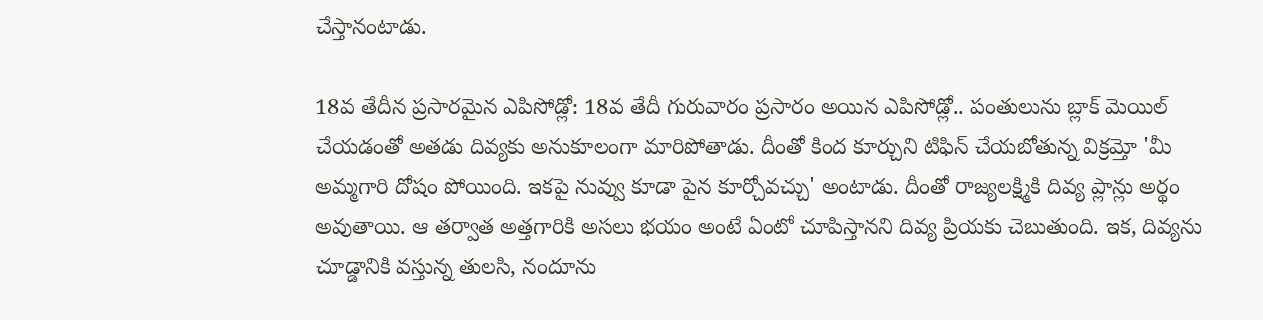చేస్తానంటాడు.

18వ తేదీన ప్రసారమైన ఎపిసోడ్లో: 18వ తేదీ గురువారం ప్రసారం అయిన ఎపిసోడ్లో.. పంతులును బ్లాక్ మెయిల్ చేయడంతో అతడు దివ్యకు అనుకూలంగా మారిపోతాడు. దీంతో కింద కూర్చుని టిఫిన్ చేయబోతున్న విక్రమ్తో 'మీ అమ్మగారి దోషం పోయింది. ఇకపై నువ్వు కూడా పైన కూర్చోవచ్చు' అంటాడు. దీంతో రాజ్యలక్ష్మికి దివ్య ప్లాన్లు అర్థం అవుతాయి. ఆ తర్వాత అత్తగారికి అసలు భయం అంటే ఏంటో చూపిస్తానని దివ్య ప్రియకు చెబుతుంది. ఇక, దివ్యను చూడ్డానికి వస్తున్న తులసి, నందూను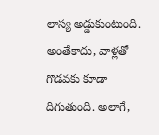లాస్య అడ్డుకుంటుంది. అంతేకాదు, వాళ్లతో గొడవకు కూడా దిగుతుంది. అలాగే,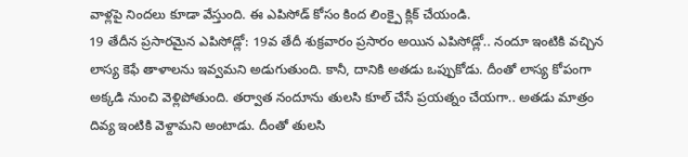వాళ్లపై నిందలు కూడా వేస్తుంది. ఈ ఎపిసోడ్ కోసం కింద లింక్పై క్లిక్ చేయండి.
19 తేదీన ప్రసారమైన ఎపిసోడ్లో: 19వ తేదీ శుక్రవారం ప్రసారం అయిన ఎపిసోడ్లో.. నందూ ఇంటికి వచ్చిన లాస్య కెఫే తాళాలను ఇవ్వమని అడుగుతుంది. కానీ, దానికి అతడు ఒప్పుకోడు. దీంతో లాస్య కోపంగా అక్కడి నుంచి వెళ్లిపోతుంది. తర్వాత నందూను తులసి కూల్ చేసే ప్రయత్నం చేయగా.. అతడు మాత్రం దివ్య ఇంటికి వెళ్దామని అంటాడు. దీంతో తులసి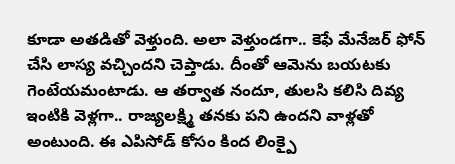కూడా అతడితో వెళ్తుంది. అలా వెళ్తుండగా.. కెఫే మేనేజర్ ఫోన్ చేసి లాస్య వచ్చిందని చెప్తాడు. దీంతో ఆమెను బయటకు గెంటేయమంటాడు. ఆ తర్వాత నందూ, తులసి కలిసి దివ్య ఇంటికి వెళ్లగా.. రాజ్యలక్ష్మి తనకు పని ఉందని వాళ్లతో అంటుంది. ఈ ఎపిసోడ్ కోసం కింద లింక్పై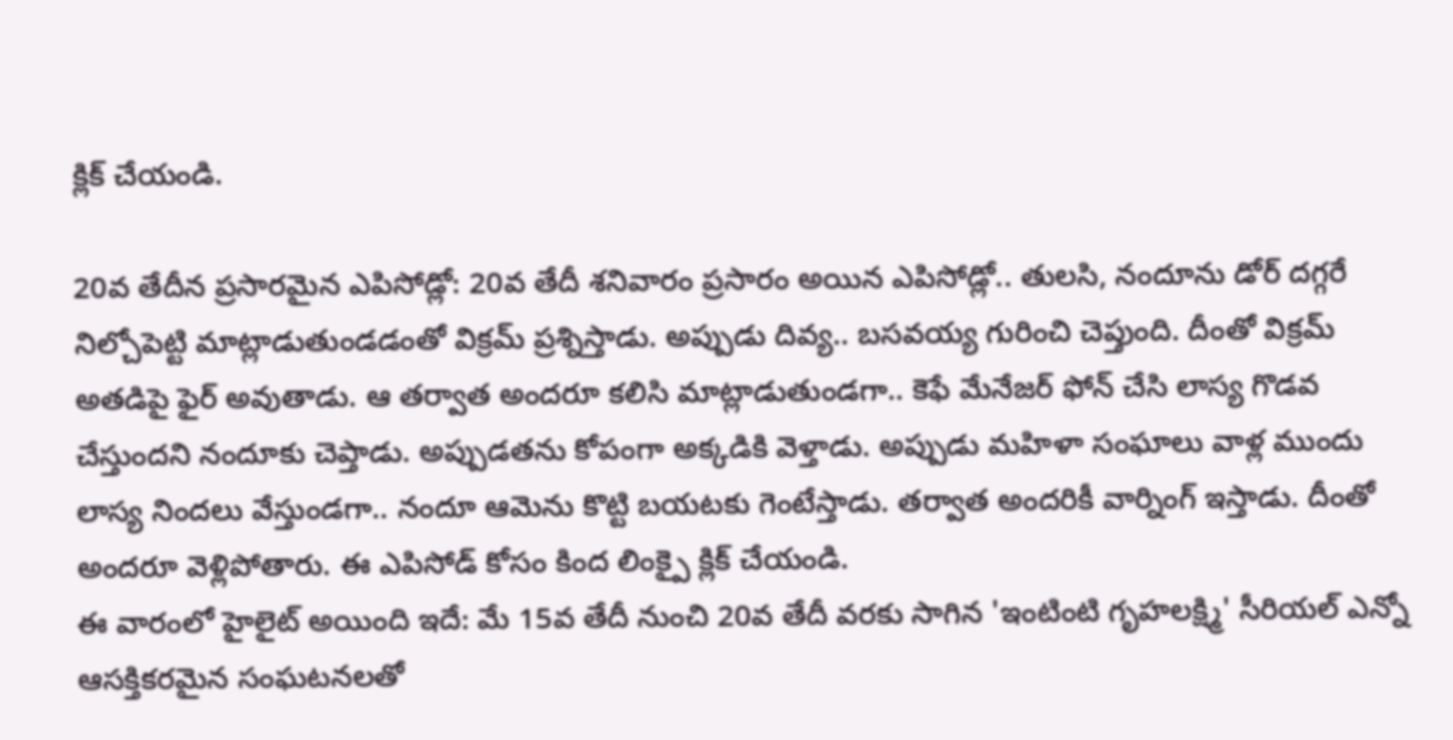క్లిక్ చేయండి.

20వ తేదీన ప్రసారమైన ఎపిసోడ్లో: 20వ తేదీ శనివారం ప్రసారం అయిన ఎపిసోడ్లో.. తులసి, నందూను డోర్ దగ్గరే నిల్చోపెట్టి మాట్లాడుతుండడంతో విక్రమ్ ప్రశ్నిస్తాడు. అప్పుడు దివ్య.. బసవయ్య గురించి చెప్తుంది. దీంతో విక్రమ్ అతడిపై ఫైర్ అవుతాడు. ఆ తర్వాత అందరూ కలిసి మాట్లాడుతుండగా.. కెఫే మేనేజర్ ఫోన్ చేసి లాస్య గొడవ చేస్తుందని నందూకు చెప్తాడు. అప్పుడతను కోపంగా అక్కడికి వెళ్తాడు. అప్పుడు మహిళా సంఘాలు వాళ్ల ముందు లాస్య నిందలు వేస్తుండగా.. నందూ ఆమెను కొట్టి బయటకు గెంటేస్తాడు. తర్వాత అందరికీ వార్నింగ్ ఇస్తాడు. దీంతో అందరూ వెళ్లిపోతారు. ఈ ఎపిసోడ్ కోసం కింద లింక్పై క్లిక్ చేయండి.
ఈ వారంలో హైలైట్ అయింది ఇదే: మే 15వ తేదీ నుంచి 20వ తేదీ వరకు సాగిన 'ఇంటింటి గృహలక్ష్మి' సీరియల్ ఎన్నో ఆసక్తికరమైన సంఘటనలతో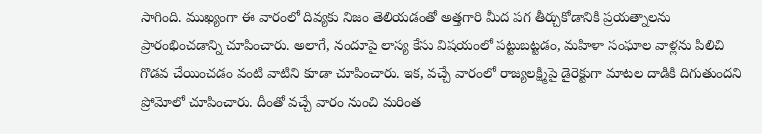సాగింది. ముఖ్యంగా ఈ వారంలో దివ్యకు నిజం తెలియడంతో అత్తగారి మీద పగ తీర్చుకోడానికి ప్రయత్నాలను ప్రారంభించడాన్ని చూపించారు. అలాగే, నందూపై లాస్య కేసు విషయంలో పట్టుబట్టడం, మహిళా సంఘాల వాళ్లను పిలిచి గొడవ చేయించడం వంటి వాటిని కూడా చూపించారు. ఇక, వచ్చే వారంలో రాజ్యలక్ష్మిపై డైరెక్టుగా మాటల దాడికి దిగుతుందని ప్రోమోలో చూపించారు. దీంతో వచ్చే వారం నుంచి మరింత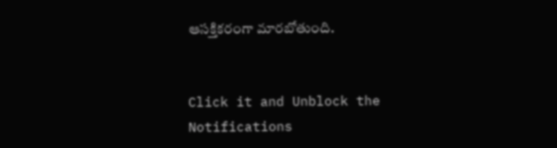ఆసక్తికరంగా మారబోతుంది.


Click it and Unblock the Notifications